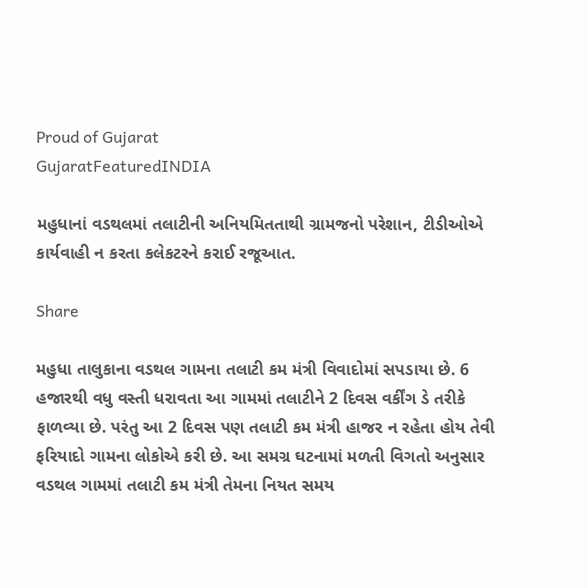Proud of Gujarat
GujaratFeaturedINDIA

મહુધાનાં વડથલમાં તલાટીની અનિયમિતતાથી ગ્રામજનો પરેશાન, ટીડીઓએ કાર્યવાહી ન કરતા કલેકટરને કરાઈ રજૂઆત.

Share

મહુધા તાલુકાના વડથલ ગામના તલાટી કમ મંત્રી વિવાદોમાં સપડાયા છે. 6 હજારથી વધુ વસ્તી ધરાવતા આ ગામમાં તલાટીને 2 દિવસ વર્કીંગ ડે તરીકે ફાળવ્યા છે. પરંતુ આ 2 દિવસ પણ તલાટી કમ મંત્રી હાજર ન રહેતા હોય તેવી ફરિયાદો ગામના લોકોએ કરી છે. આ સમગ્ર ઘટનામાં મળતી વિગતો અનુસાર વડથલ ગામમાં તલાટી કમ મંત્રી તેમના નિયત સમય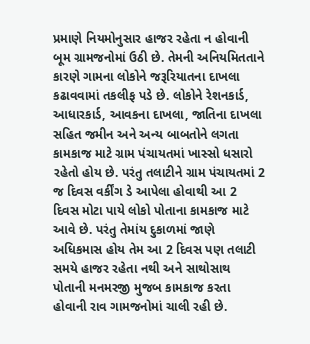પ્રમાણે નિયમોનુસાર હાજર રહેતા ન હોવાની બૂમ ગ્રામજનોમાં ઉઠી છે. તેમની અનિયમિતતાને કારણે ગામના લોકોને જરૂરિયાતના દાખલા કઢાવવામાં તકલીફ પડે છે. લોકોને રેશનકાર્ડ, આધારકાર્ડ, આવકના દાખલા, જાતિના દાખલા સહિત જમીન અને અન્ય બાબતોને લગતા કામકાજ માટે ગ્રામ પંચાયતમાં ખાસ્સો ધસારો રહેતો હોય છે. પરંતુ તલાટીને ગ્રામ પંચાયતમાં 2 જ દિવસ વર્કીંગ ડે આપેલા હોવાથી આ 2 દિવસ મોટા પાયે લોકો પોતાના કામકાજ માટે આવે છે. પરંતુ તેમાંય દુકાળમાં જાણે અધિકમાસ હોય તેમ આ 2 દિવસ પણ તલાટી સમયે હાજર રહેતા નથી અને સાથોસાથ પોતાની મનમરજી મુજબ કામકાજ કરતા હોવાની રાવ ગામજનોમાં ચાલી રહી છે.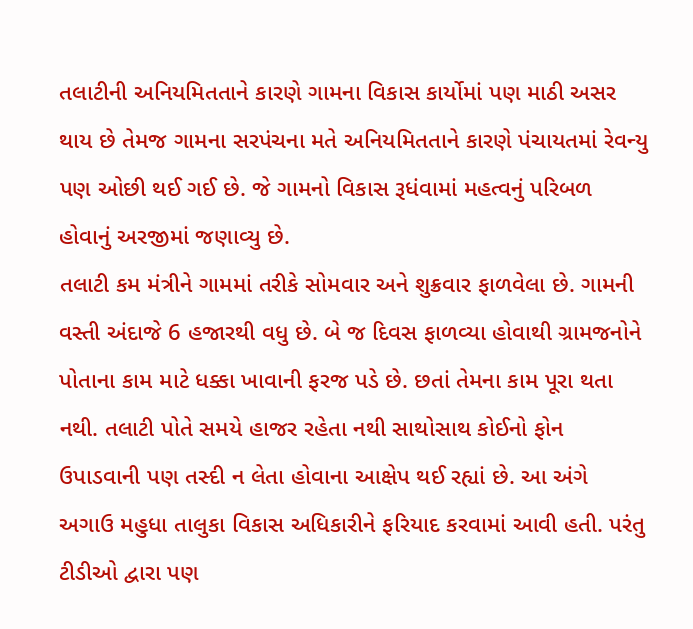તલાટીની અનિયમિતતાને કારણે ગામના વિકાસ કાર્યોમાં પણ માઠી અસર થાય છે તેમજ ગામના સરપંચના મતે અનિયમિતતાને કારણે પંચાયતમાં રેવન્યુ પણ ઓછી થઈ ગઈ છે. જે ગામનો વિકાસ રૂધંવામાં મહત્વનું પરિબળ હોવાનું અરજીમાં જણાવ્યુ છે.
તલાટી કમ મંત્રીને ગામમાં તરીકે સોમવાર અને શુક્રવાર ફાળવેલા છે. ગામની વસ્તી અંદાજે 6 હજારથી વધુ છે. બે જ દિવસ ફાળવ્યા હોવાથી ગ્રામજનોને પોતાના કામ માટે ધક્કા ખાવાની ફરજ પડે છે. છતાં તેમના કામ પૂરા થતા નથી. તલાટી પોતે સમયે હાજર રહેતા નથી સાથોસાથ કોઈનો ફોન ઉપાડવાની પણ તસ્દી ન લેતા હોવાના આક્ષેપ થઈ રહ્યાં છે. આ અંગે અગાઉ મહુધા તાલુકા વિકાસ અધિકારીને ફરિયાદ કરવામાં આવી હતી. પરંતુ ટીડીઓ દ્વારા પણ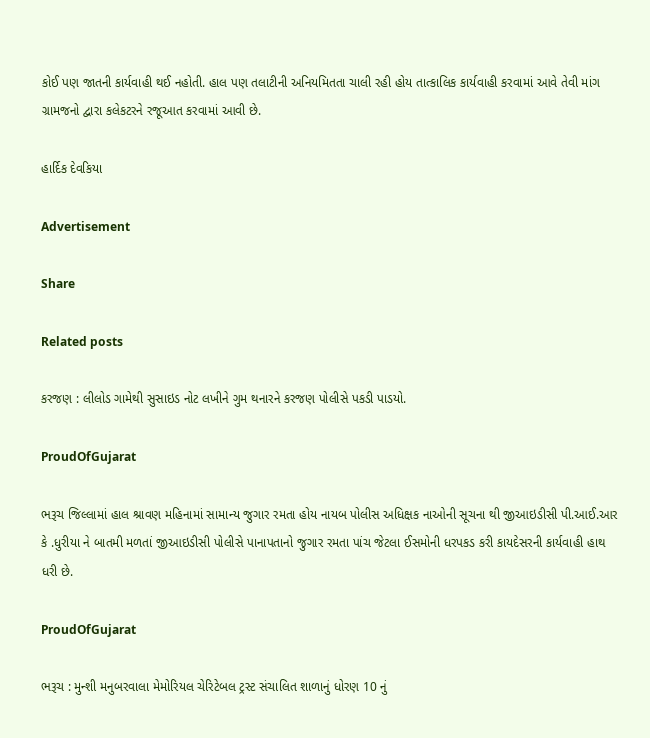કોઈ પણ જાતની કાર્યવાહી થઈ નહોતી. હાલ પણ તલાટીની અનિયમિતતા ચાલી રહી હોય તાત્કાલિક કાર્યવાહી કરવામાં આવે તેવી માંગ ગ્રામજનો દ્વારા કલેકટરને રજૂઆત કરવામાં આવી છે.

હાર્દિક દેવકિયા

Advertisement

Share

Related posts

કરજણ : લીલોડ ગામેથી સુસાઇડ નોટ લખીને ગુમ થનારને કરજણ પોલીસે પકડી પાડયો.

ProudOfGujarat

ભરૂચ જિલ્લામાં હાલ શ્રાવણ મહિનામાં સામાન્ય જુગાર રમતા હોય નાયબ પોલીસ અધિક્ષક નાઓની સૂચના થી જીઆઇડીસી પી.આઈ.આર કે .ધુરીયા ને બાતમી મળતાં જીઆઇડીસી પોલીસે પાનાપતાનો જુગાર રમતા પાંચ જેટલા ઈસમોની ધરપકડ કરી કાયદેસરની કાર્યવાહી હાથ ધરી છે.

ProudOfGujarat

ભરૂચ : મુન્શી મનુબરવાલા મેમોરિયલ ચેરિટેબલ ટ્રસ્ટ સંચાલિત શાળાનું ધોરણ 10 નું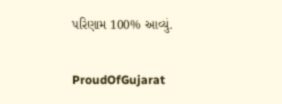પરિણામ 100% આવ્યું.

ProudOfGujarat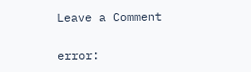Leave a Comment

error: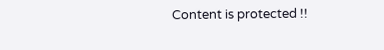Content is protected !!